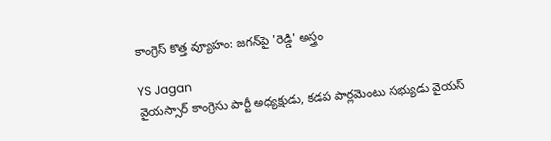కాంగ్రెస్ కొత్త వ్యూహం: జగన్‌పై 'రెడ్డి' అస్త్రం

YS Jagan
వైయస్సార్ కాంగ్రెసు పార్టీ అధ్యక్షుడు, కడప పార్లమెంటు సభ్యుడు వైయస్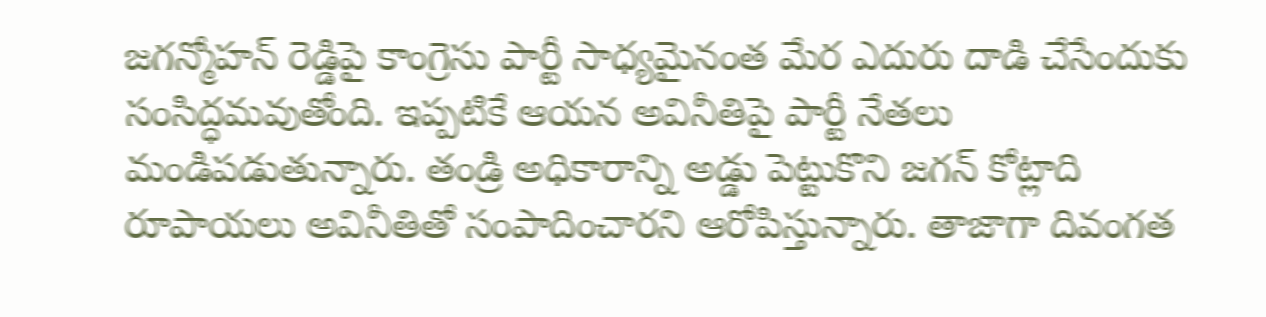జగన్మోహన్ రెడ్డిపై కాంగ్రెసు పార్టీ సాధ్యమైనంత మేర ఎదురు దాడి చేసేందుకు సంసిద్ధమవుతోంది. ఇప్పటికే ఆయన అవినీతిపై పార్టీ నేతలు మండిపడుతున్నారు. తండ్రి అధికారాన్ని అడ్డు పెట్టుకొని జగన్ కోట్లాది రూపాయలు అవినీతితో సంపాదించారని ఆరోపిస్తున్నారు. తాజాగా దివంగత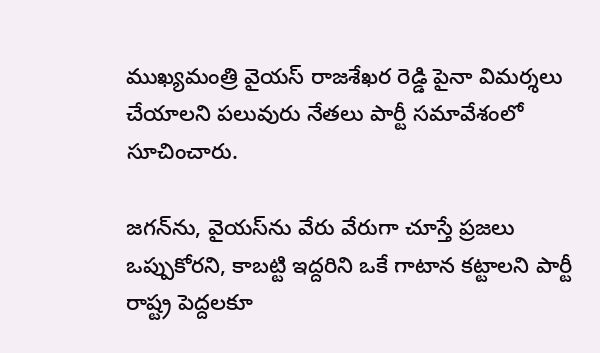ముఖ్యమంత్రి వైయస్ రాజశేఖర రెడ్డి పైనా విమర్శలు చేయాలని పలువురు నేతలు పార్టీ సమావేశంలో సూచించారు.

జగన్‌ను, వైయస్‌ను వేరు వేరుగా చూస్తే ప్రజలు ఒప్పుకోరని, కాబట్టి ఇద్దరిని ఒకే గాటాన కట్టాలని పార్టీ రాష్ట్ర పెద్దలకూ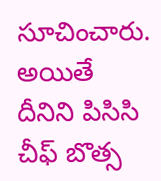సూచించారు. అయితే దీనిని పిసిసి చీఫ్ బొత్స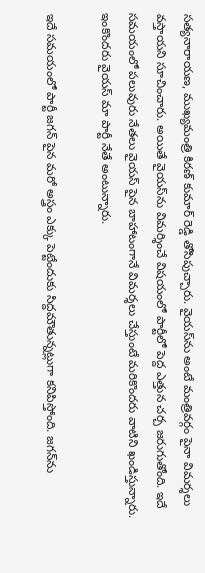సత్యనారాయణ, ముఖ్యమంత్రి కిరణ్ కుమార్ రెడ్డి తోసిపుచ్చారు. వైయస్‌ను అంటే మంత్రివర్గం పైనా విమర్శలు వస్తాయని సూచించారు. అయితే వైయస్‌ను విమర్శించే విషయంలో పార్టీలో పెద్ద ఎత్తున చర్చ జరుగుతోంది. ఇదే సమయంలో పలువురు నేతలు వైయస్ పైన బాహాటంగానే విమర్శలు చేస్తుంటే మరికొందరు వాటిని ఖండిస్తున్నారు. ఇంకొందరు వైయస్ మా పార్టీ నేతే అంటున్నారు.

ఇదే సమయంలో పార్టీ జగన్ పైన మరో అస్త్రం ఎక్కు పెట్టేందుకు సిద్దమౌతున్నట్లుగా కనిపిస్తోంది. జగన్‌ను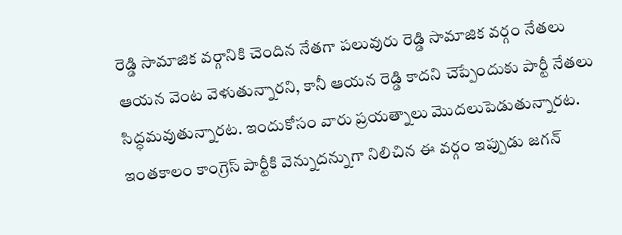రెడ్డి సామాజిక వర్గానికి చెందిన నేతగా పలువురు రెడ్డి సామాజిక వర్గం నేతలు ఆయన వెంట వెళుతున్నారని, కానీ ఆయన రెడ్డి కాదని చెప్పేందుకు పార్టీ నేతలు సిద్ధమవుతున్నారట. ఇందుకోసం వారు ప్రయత్నాలు మొదలుపెడుతున్నారట. ఇంతకాలం కాంగ్రెస్‌ పార్టీకి వెన్నుదన్నుగా నిలిచిన ఈ వర్గం ఇప్పుడు జగన్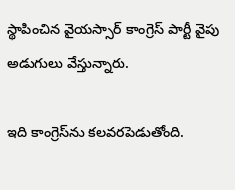స్థాపించిన వైయస్సార్ కాంగ్రెస్ పార్టీ వైపు అడుగులు వేస్తున్నారు.

ఇది కాంగ్రెస్‌ను కలవరపెడుతోంది.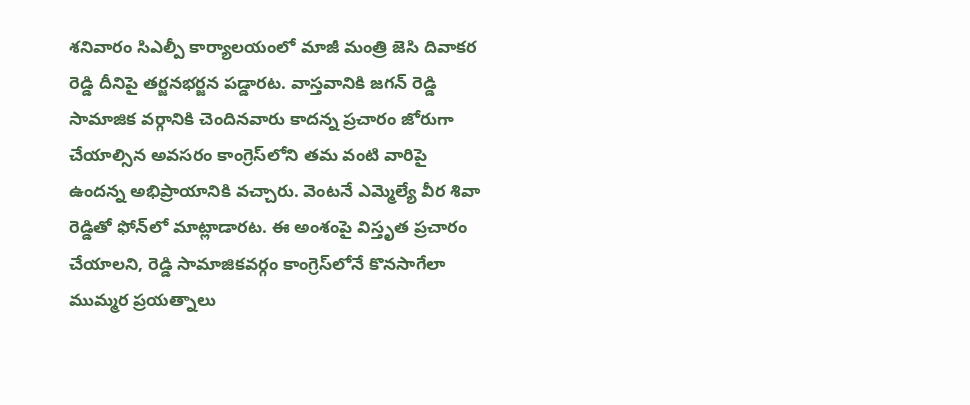శనివారం సిఎల్పీ కార్యాలయంలో మాజీ మంత్రి జెసి దివాకర రెడ్డి దీనిపై తర్జనభర్జన పడ్డారట. వాస్తవానికి జగన్ రెడ్డి సామాజిక వర్గానికి చెందినవారు కాదన్న ప్రచారం జోరుగా చేయాల్సిన అవసరం కాంగ్రెస్‌లోని తమ వంటి వారిపై ఉందన్న అభిప్రాయానికి వచ్చారు. వెంటనే ఎమ్మెల్యే వీర శివా రెడ్డితో ఫోన్‌లో మాట్లాడారట. ఈ అంశంపై విస్తృత ప్రచారం చేయాలని, రెడ్డి సామాజికవర్గం కాంగ్రెస్‌లోనే కొనసాగేలా ముమ్మర ప్రయత్నాలు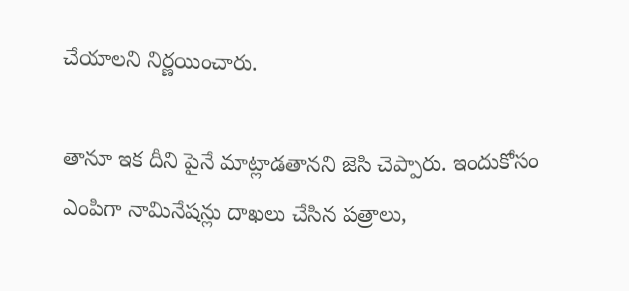చేయాలని నిర్ణయించారు.

తానూ ఇక దీని పైనే మాట్లాడతానని జెసి చెప్పారు. ఇందుకోసం ఎంపిగా నామినేషన్లు దాఖలు చేసిన పత్రాలు,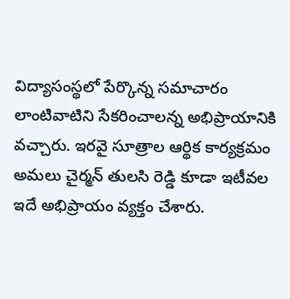విద్యాసంస్థలో పేర్కొన్న సమాచారం లాంటివాటిని సేకరించాలన్న అభిప్రాయానికి వచ్చారు. ఇరవై సూత్రాల ఆర్థిక కార్యక్రమం అమలు చైర్మన్ తులసి రెడ్డి కూడా ఇటీవల ఇదే అభిప్రాయం వ్యక్తం చేశారు.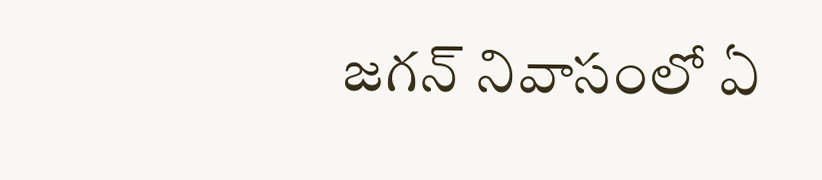జగన్ నివాసంలో ఏ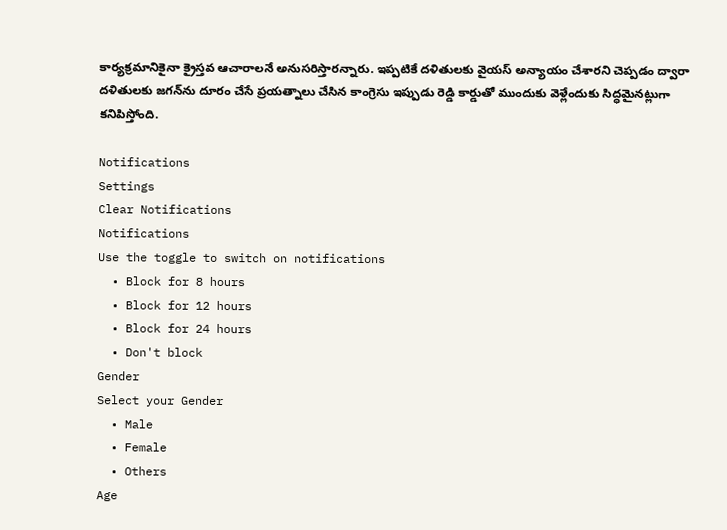కార్యక్రమానికైనా క్రైస్తవ ఆచారాలనే అనుసరిస్తారన్నారు. ఇప్పటికే దళితులకు వైయస్ అన్యాయం చేశారని చెప్పడం ద్వారా దళితులకు జగన్‌ను దూరం చేసే ప్రయత్నాలు చేసిన కాంగ్రెసు ఇప్పుడు రెడ్డి కార్డుతో ముందుకు వెళ్లేందుకు సిద్ధమైనట్లుగా కనిపిస్తోంది.

Notifications
Settings
Clear Notifications
Notifications
Use the toggle to switch on notifications
  • Block for 8 hours
  • Block for 12 hours
  • Block for 24 hours
  • Don't block
Gender
Select your Gender
  • Male
  • Female
  • Others
Age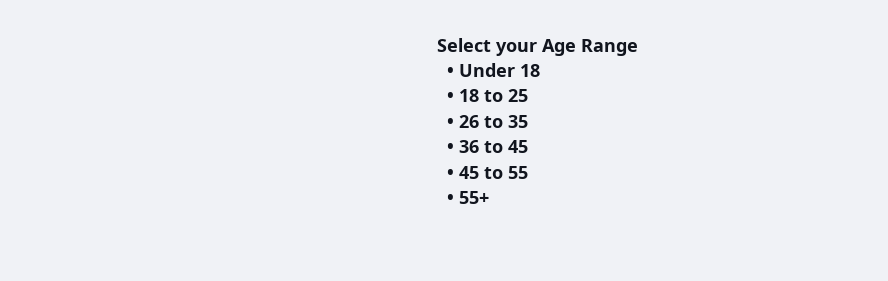Select your Age Range
  • Under 18
  • 18 to 25
  • 26 to 35
  • 36 to 45
  • 45 to 55
  • 55+